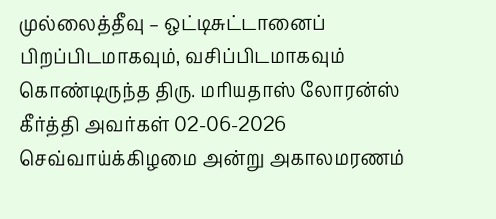முல்லைத்தீவு – ஒட்டிசுட்டானைப் பிறப்பிடமாகவும், வசிப்பிடமாகவும் கொண்டிருந்த திரு. மரியதாஸ் லோரன்ஸ் கீர்த்தி அவர்கள் 02-06-2026 செவ்வாய்க்கிழமை அன்று அகாலமரணம்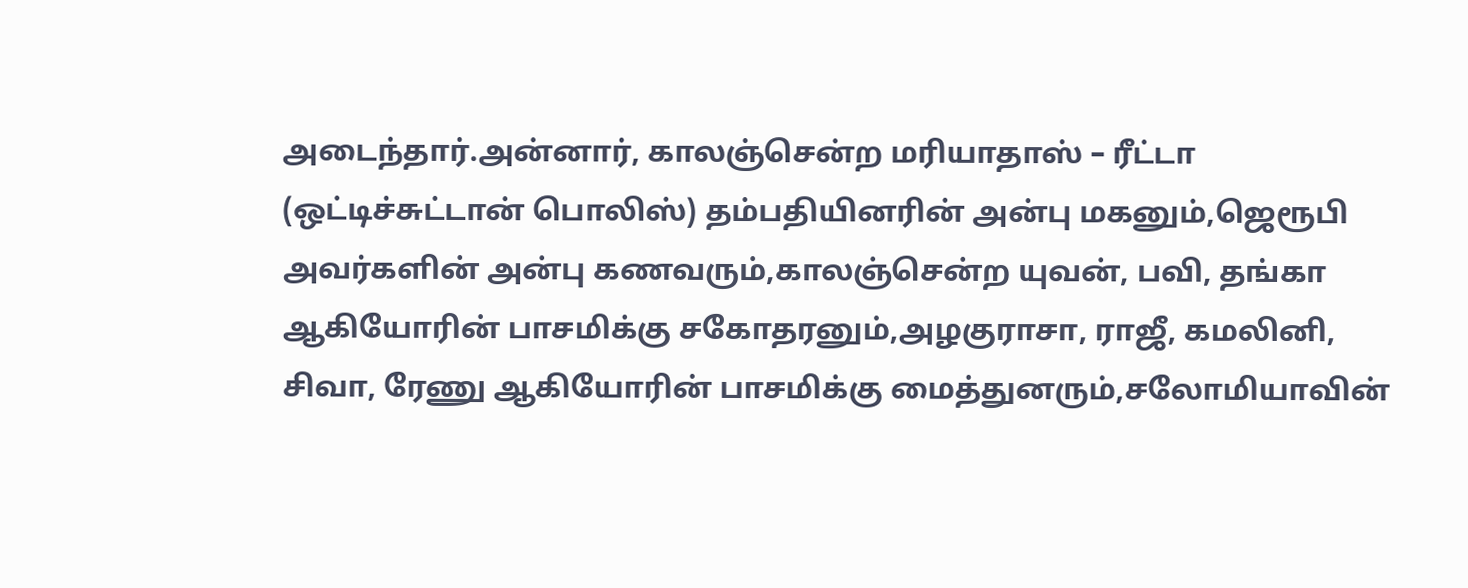அடைந்தார்.அன்னார், காலஞ்சென்ற மரியாதாஸ் – ரீட்டா (ஒட்டிச்சுட்டான் பொலிஸ்) தம்பதியினரின் அன்பு மகனும்,ஜெரூபி அவர்களின் அன்பு கணவரும்,காலஞ்சென்ற யுவன், பவி, தங்கா ஆகியோரின் பாசமிக்கு சகோதரனும்,அழகுராசா, ராஜீ, கமலினி, சிவா, ரேணு ஆகியோரின் பாசமிக்கு மைத்துனரும்,சலோமியாவின்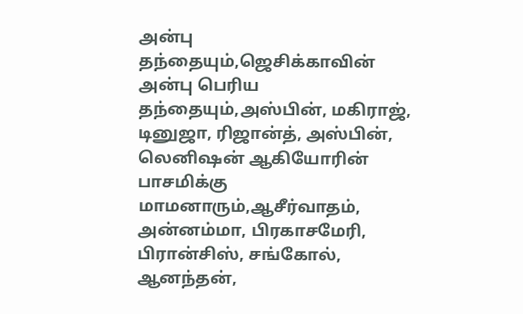அன்பு தந்தையும்,ஜெசிக்காவின் அன்பு பெரிய தந்தையும்,அஸ்பின், மகிராஜ், டினுஜா, ரிஜான்த், அஸ்பின், லெனிஷன் ஆகியோரின் பாசமிக்கு மாமனாரும்,ஆசீர்வாதம், அன்னம்மா, பிரகாசமேரி, பிரான்சிஸ், சங்கோல், ஆனந்தன்,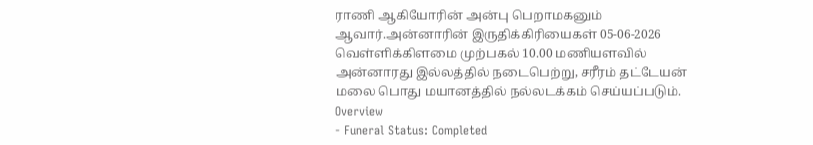ராணி ஆகியோரின் அன்பு பெறாமகனும் ஆவார்.அன்னாரின் இருதிக்கிரியைகள் 05-06-2026 வெள்ளிக்கிளமை முற்பகல் 10.00 மணியளவில் அன்னாரது இல்லத்தில் நடைபெற்று, சரீரம் தட்டேயன் மலை பொது மயானத்தில் நல்லடக்கம் செய்யப்படும்.
Overview
- Funeral Status: Completed